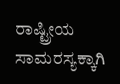ರಾಷ್ಟ್ರೀಯ ಸಾಮರಸ್ಯಕ್ಕಾಗಿ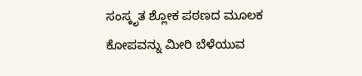ಸಂಸ್ಕೃತ ಶ್ಲೋಕ ಪಠಣದ ಮೂಲಕ ಕೋಪವನ್ನು ಮೀರಿ ಬೆಳೆಯುವ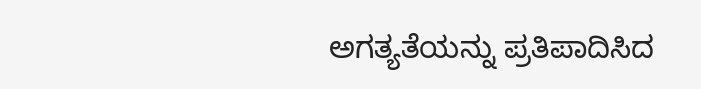ಅಗತ್ಯತೆಯನ್ನು ಪ್ರತಿಪಾದಿಸಿದ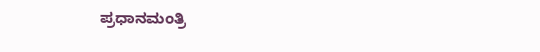ಪ್ರಧಾನಮಂತ್ರಿ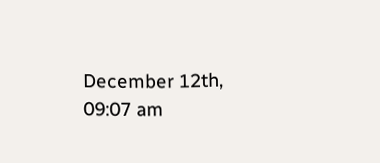December 12th, 09:07 am